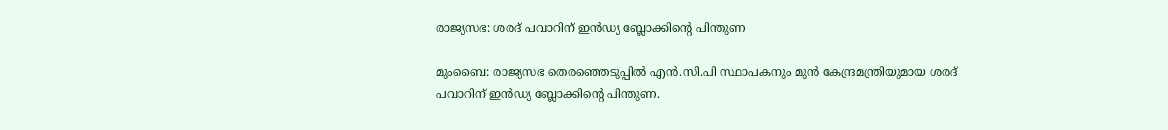രാജ്യസഭ: ശരദ് പവാറിന് ഇൻഡ്യ ബ്ലോക്കിന്റെ പിന്തുണ

മുംബൈ: രാജ്യസഭ തെരഞ്ഞെടുപ്പിൽ എൻ.സി.പി സ്ഥാപകനും മുൻ കേന്ദ്രമന്ത്രിയുമായ ശരദ് പവാറിന് ഇൻഡ്യ ബ്ലോക്കിന്റെ പിന്തുണ.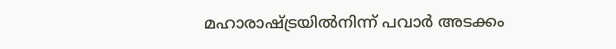മഹാരാഷ്ട്രയിൽനിന്ന് പവാർ അടക്കം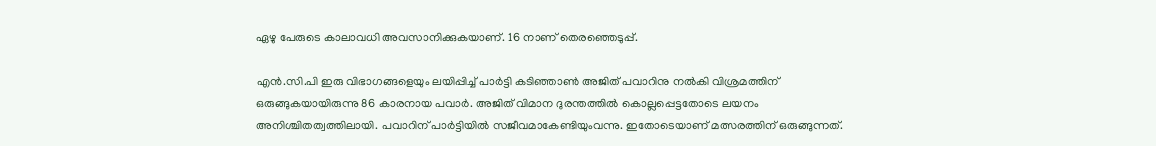ഏഴു പേരുടെ കാലാവധി അവസാനിക്കുകയാണ്. 16 നാണ് തെരഞ്ഞെടുപ്പ്.

എൻ.സി.പി ഇരു വിഭാഗങ്ങളെയും ലയിപ്പിച്ച് പാർട്ടി കടിഞ്ഞാൺ അജിത് പവാറിനു നൽകി വിശ്രമത്തിന് ഒരുങ്ങുകയായിരുന്നു 86 കാരനായ പവാർ. അജിത് വിമാന ദുരന്തത്തിൽ കൊല്ലപ്പെട്ടതോടെ ലയനം അനിശ്ചിതത്വത്തിലായി. പവാറിന് പാർട്ടിയിൽ സജീവമാകേണ്ടിയുംവന്നു. ഇതോടെയാണ് മത്സരത്തിന് ഒരുങ്ങുന്നത്.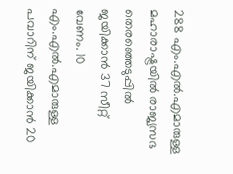288 എം.എൽ.എമാരുള്ള മഹാരാഷ്ട്രയിൽ രാജ്യസഭ തെരഞ്ഞെടുപ്പിൽ ജയിക്കാൻ 37 സീറ്റ് വേണം. 10 എം.എൽ.എമാരുള്ള പവാറിന് ജയിക്കാൻ 20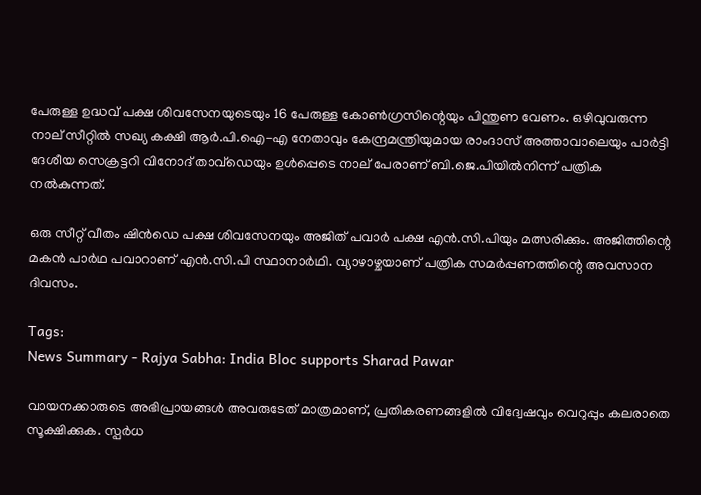പേരുള്ള ഉദ്ധവ് പക്ഷ ശിവസേനയുടെയും 16 പേരുള്ള കോൺഗ്രസിന്റെയും പിന്തുണ വേണം. ഒഴിവുവരുന്ന നാല് സീറ്റിൽ സഖ്യ കക്ഷി ആർ.പി.ഐ-എ നേതാവും കേന്ദ്രമന്ത്രിയുമായ രാംദാസ് അത്താവാലെയും പാർട്ടി ദേശീയ സെക്രട്ടറി വിനോദ് താവ്ഡെയും ഉൾപ്പെടെ നാല് പേരാണ് ബി.ജെ.പിയിൽനിന്ന് പത്രിക നൽകുന്നത്.

ഒരു സീറ്റ് വീതം ഷിൻഡെ പക്ഷ ശിവസേനയും അജിത് പവാർ പക്ഷ എൻ.സി.പിയും മത്സരിക്കും. അജിത്തിന്റെ മകൻ പാർഥ പവാറാണ് എൻ.സി.പി സ്ഥാനാർഥി. വ്യാഴാഴ്ചയാണ് പത്രിക സമർപ്പണത്തിന്റെ അവസാന ദിവസം.

Tags:
News Summary - Rajya Sabha: India Bloc supports Sharad Pawar

വായനക്കാരുടെ അഭിപ്രായങ്ങള്‍ അവരുടേത് മാത്രമാണ്, പ്രതികരണങ്ങളിൽ വിദ്വേഷവും വെറുപ്പും കലരാതെ സൂക്ഷിക്കുക. സ്പർധ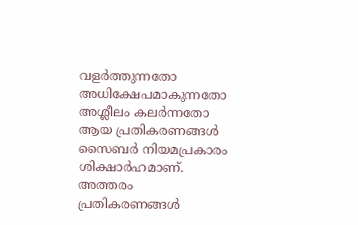വളർത്തുന്നതോ അധിക്ഷേപമാകുന്നതോ അശ്ലീലം കലർന്നതോ ആയ പ്രതികരണങ്ങൾ സൈബർ നിയമപ്രകാരം ശിക്ഷാർഹമാണ്. അത്തരം പ്രതികരണങ്ങൾ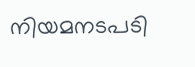നിയമനടപടി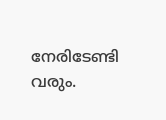നേരിടേണ്ടി വരും.